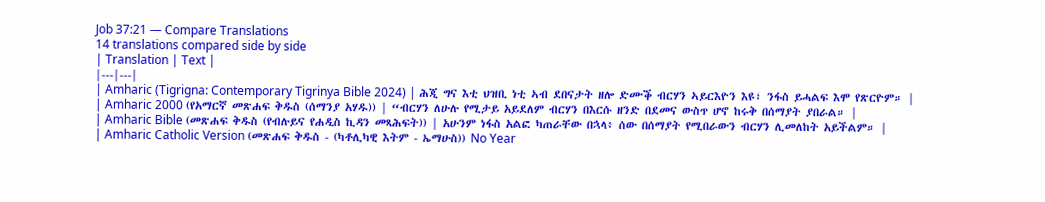Job 37:21 — Compare Translations
14 translations compared side by side
| Translation | Text |
|---|---|
| Amharic (Tigrigna: Contemporary Tigrinya Bible 2024) | ሕጂ ግና እቲ ህዝቢ ነቲ ኣብ ደበናታት ዘሎ ድሙቕ ብርሃን ኣይርእዮን እዩ፣ ንፋስ ይሓልፍ እሞ የጽርዮም። |
| Amharic 2000 (የአማርኛ መጽሐፍ ቅዱስ (ሰማንያ አሃዱ)) | “ብርሃን ለሁሉ የሚታይ አይደለም ብርሃን በእርሱ ዘንድ በደመና ውስጥ ሆኖ ከሩቅ በሰማያት ያበራል። |
| Amharic Bible (መጽሐፍ ቅዱስ (የብሉይና የሐዲስ ኪዳን መጻሕፍት)) | አሁንም ነፋስ አልፎ ካጠራቸው በኋላ፥ ሰው በሰማያት የሚበራውን ብርሃን ሊመለከት አይችልም። |
| Amharic Catholic Version (መጽሐፍ ቅዱስ - (ካቶሊካዊ እትም - ኤማሁስ)) No Year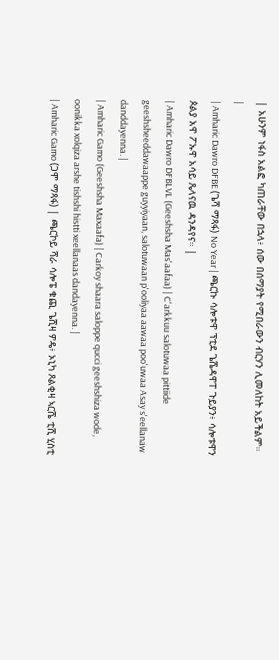| አሁንም ነፋስ አልፎ ካጠራቸው በኋላ፥ ሰው በሰማያት የሚበራውን ብርሃን ሊመለከት አይችልም። |
| Amharic Dawro DFBE (ጌሻ ማጻፋ) No Year | ጫርኩ ሳሎቱዋ ፕቲደ ጌሼዳዋፐ ጉይያን፥ ሳሎቱዋን ጶልያ አዋ ፖኡዋ አሳይ ጼላናዉ ዳንዳየና። |
| Amharic Dawro DFBLVL (Geeshsha Mas'aafaa) | C'arkkuu salotuwaa pittiide geeshsheeddawaappe guyyiyaan, salotuwaan p'ooliyaa aawaa poo'uwaa Asay s'eellanaw danddayenna. |
| Amharic Gamo (Geeshsha Maxaafa) | Carkoy shaara saloppe qucci geeshshiza wode, oonikka xolqiza arshe tishshi histti xeellanaas dandayenna. |
| Amharic Gamo (ጋሞ ማጻፋ) | ጫርኮይ ሻራ ሳሎፔ ቁጪ ጌሺዛ ዎዴ፥ ኦኒካ ጾልቂዛ ኣርሼ ቲሺ ሂስቲ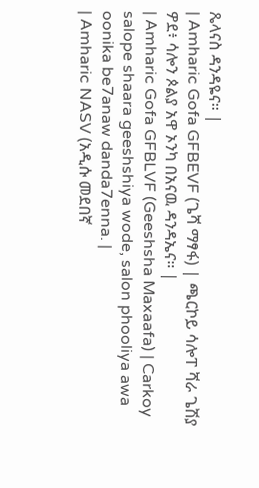ጼላናስ ዳንዳዬና። |
| Amharic Gofa GFBEVF (ጌሻ ማፃፋ) | ጫርኮይ ሳሎፐ ሻራ ጌሽያ ዎደ፥ ሳሎን ጶልያ አዋ ኦንካ በአናዉ ዳንዳኤና። |
| Amharic Gofa GFBLVF (Geeshsha Maxaafa) | Carkoy salope shaara geeshshiya wode, salon phooliya awa oonika be7anaw danda7enna. |
| Amharic NASV (አዲሱ መደበኛ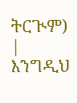ትርጒም) | እንግዲህ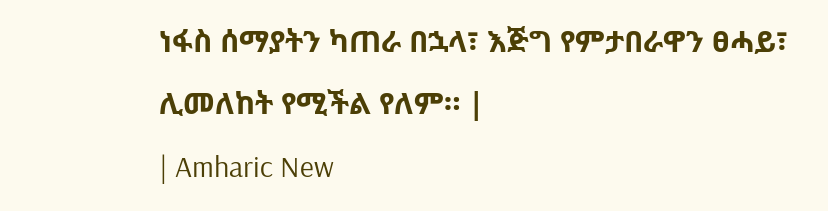ነፋስ ሰማያትን ካጠራ በኋላ፣ እጅግ የምታበራዋን ፀሓይ፣ ሊመለከት የሚችል የለም። |
| Amharic New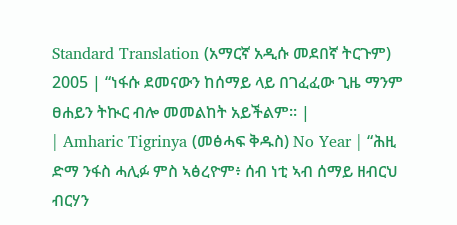Standard Translation (አማርኛ አዲሱ መደበኛ ትርጉም) 2005 | “ነፋሱ ደመናውን ከሰማይ ላይ በገፈፈው ጊዜ ማንም ፀሐይን ትኲር ብሎ መመልከት አይችልም። |
| Amharic Tigrinya (መፅሓፍ ቅዱስ) No Year | “ሕዚ ድማ ንፋስ ሓሊፉ ምስ ኣፅረዮም፥ ሰብ ነቲ ኣብ ሰማይ ዘብርህ ብርሃን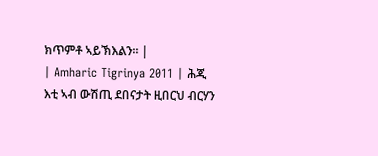ክጥምቶ ኣይኽእልን። |
| Amharic Tigrinya 2011 | ሕጂ እቲ ኣብ ውሽጢ ደበናታት ዚበርህ ብርሃን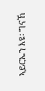ኣይርኤን እዩ፡ ግናኸ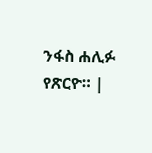ንፋስ ሐሊፉ የጽርዮ። |